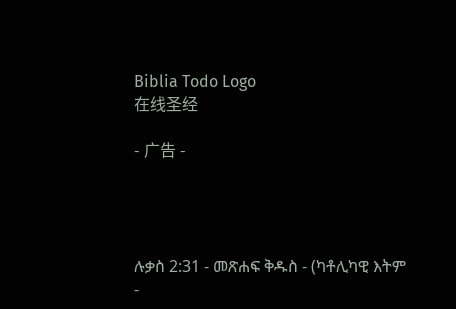Biblia Todo Logo
在线圣经

- 广告 -




ሉቃስ 2:31 - መጽሐፍ ቅዱስ - (ካቶሊካዊ እትም -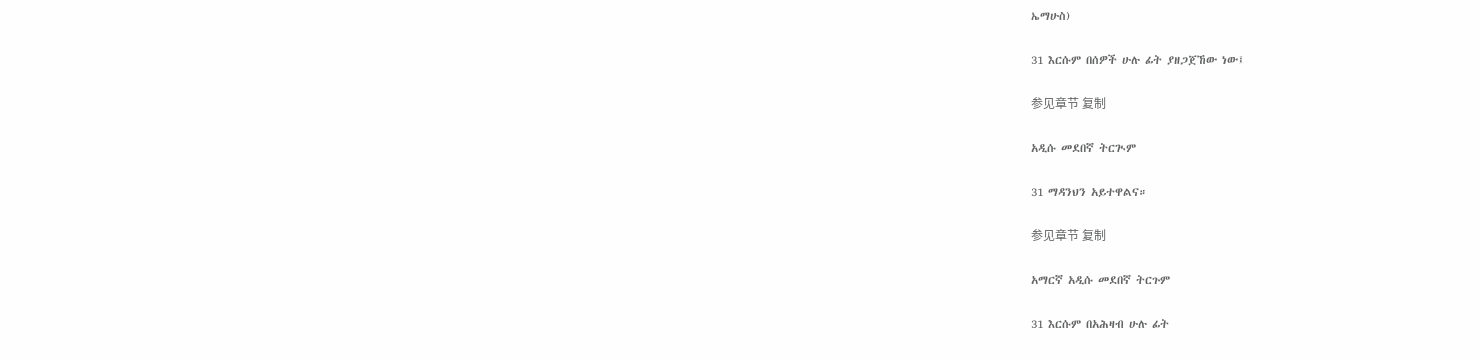ኤማሁስ)

31 እርሱም በሰዎች ሁሉ ፊት ያዘጋጀኸው ነው፤

参见章节 复制

አዲሱ መደበኛ ትርጒም

31 ማዳንህን አይተዋልና።

参见章节 复制

አማርኛ አዲሱ መደበኛ ትርጉም

31 እርሱም በአሕዛብ ሁሉ ፊት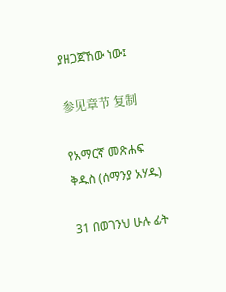ያዘጋጀኸው ነው፤

参见章节 复制

የአማርኛ መጽሐፍ ቅዱስ (ሰማንያ አሃዱ)

31 በወገንህ ሁሉ ፊት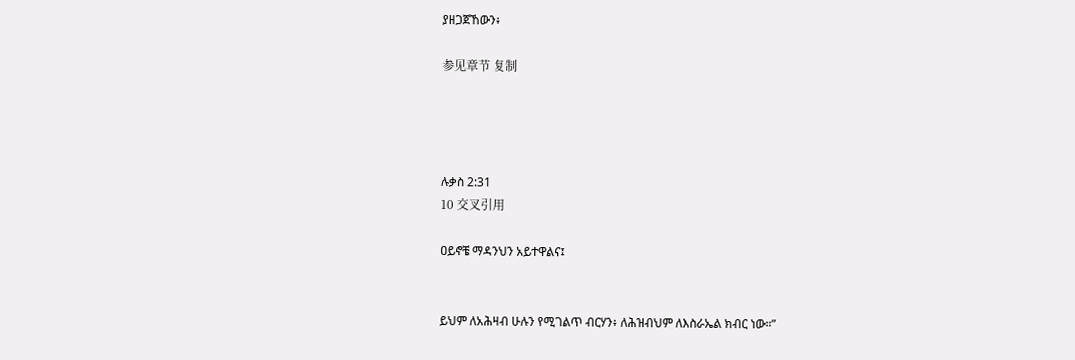ያዘጋጀኸውን፥

参见章节 复制




ሉቃስ 2:31
10 交叉引用

ዐይኖቼ ማዳንህን አይተዋልና፤


ይህም ለአሕዛብ ሁሉን የሚገልጥ ብርሃን፥ ለሕዝብህም ለእስራኤል ክብር ነው።”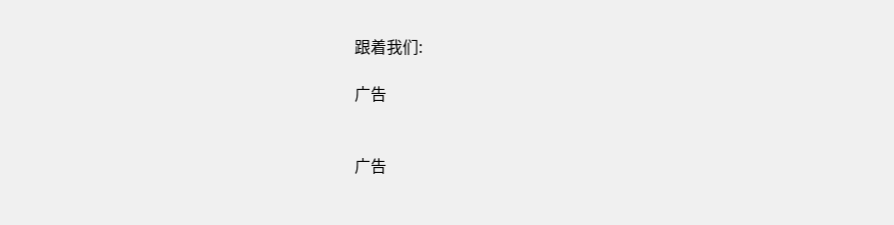跟着我们:

广告


广告